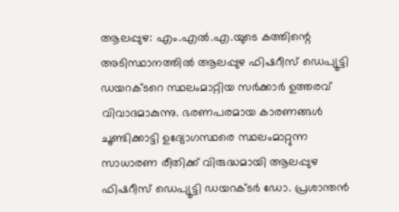ആലപ്പുഴ: എം.എൽ.എ.യുടെ കത്തിന്റെ അടിസ്ഥാനത്തിൽ ആലപ്പുഴ ഫിഷറീസ് ഡെപ്യൂട്ടി ഡയറക്ടറെ സ്ഥലംമാറ്റിയ സർക്കാർ ഉത്തരവ് വിവാദമാകുന്നു. ഭരണപരമായ കാരണങ്ങൾ ചൂണ്ടിക്കാട്ടി ഉദ്യോഗസ്ഥരെ സ്ഥലംമാറ്റുന്ന സാധാരണ രീതിക്ക് വിരുദ്ധമായി ആലപ്പുഴ ഫിഷറീസ് ഡെപ്യൂട്ടി ഡയറക്ടർ ഡോ. പ്രശാന്തൻ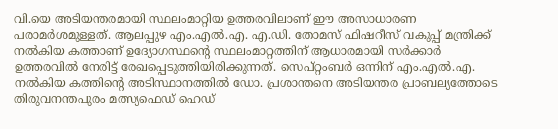വി.യെ അടിയന്തരമായി സ്ഥലംമാറ്റിയ ഉത്തരവിലാണ് ഈ അസാധാരണ പരാമർശമുള്ളത്. ആലപ്പുഴ എം.എൽ.എ. എ.ഡി. തോമസ് ഫിഷറീസ് വകുപ്പ് മന്ത്രിക്ക് നൽകിയ കത്താണ് ഉദ്യോഗസ്ഥന്റെ സ്ഥലംമാറ്റത്തിന് ആധാരമായി സർക്കാർ ഉത്തരവിൽ നേരിട്ട് രേഖപ്പെടുത്തിയിരിക്കുന്നത്. സെപ്റ്റംബർ ഒന്നിന് എം.എൽ.എ. നൽകിയ കത്തിന്റെ അടിസ്ഥാനത്തിൽ ഡോ. പ്രശാന്തനെ അടിയന്തര പ്രാബല്യത്തോടെ തിരുവനന്തപുരം മത്സ്യഫെഡ് ഹെഡ്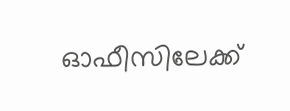ഓഫീസിലേക്ക്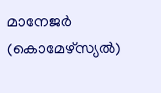മാനേജർ (കൊമേഴ്സ്യൽ)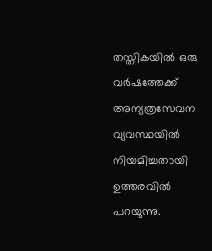തസ്തികയിൽ ഒരു വർഷത്തേക്ക് അന്യത്രസേവന വ്യവസ്ഥയിൽ നിയമിച്ചതായി ഉത്തരവിൽ പറയുന്നു.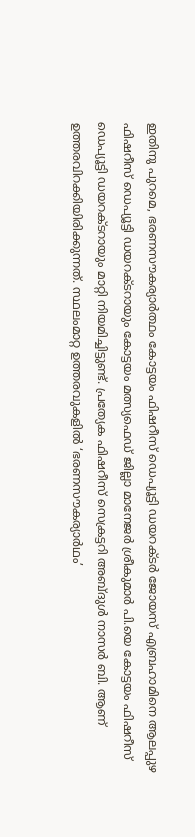ഇതിനു പുറമെ, ഭരണസൗകര്യാർത്ഥം കോട്ടയം ഫിഷറീസ് ഡെപ്യൂട്ടി ഡയറക്ടർ ജോയസ് എബ്രഹാമിനെ ആലപ്പുഴ ഫിഷറീസ് ഡെപ്യൂട്ടി ഡയറക്ടറായും കോട്ടയം മത്സ്യഫെഡ് ജില്ലാ മാനേജർ ശ്രീകുമാർ പി.യെ കോട്ടയം ഫിഷറീസ് ഡെപ്യൂട്ടി ഡയറക്ടറായും മാറ്റി നിയമിച്ചിട്ടുണ്ട്. പ്രത്യേക ഫിഷറീസ് സെക്രട്ടറി അബ്ദുൾ നാസർ ബി. ആണ് ഉത്തരവിറക്കിയിരിക്കുന്നത്. സ്ഥലംമാറ്റ ഉത്തരവുകളിൽ ‘ഭരണസൗകര്യാർഥം’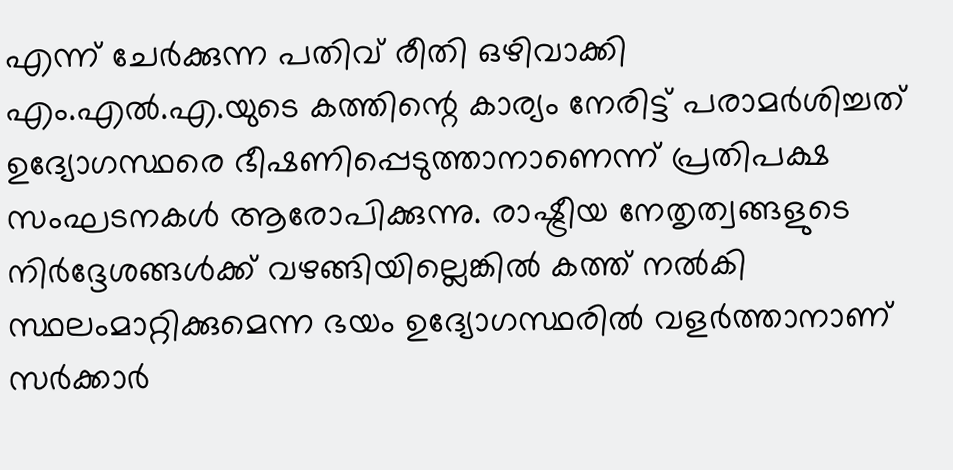എന്ന് ചേർക്കുന്ന പതിവ് രീതി ഒഴിവാക്കി എം.എൽ.എ.യുടെ കത്തിന്റെ കാര്യം നേരിട്ട് പരാമർശിച്ചത് ഉദ്യോഗസ്ഥരെ ഭീഷണിപ്പെടുത്താനാണെന്ന് പ്രതിപക്ഷ സംഘടനകൾ ആരോപിക്കുന്നു. രാഷ്ട്രീയ നേതൃത്വങ്ങളുടെ നിർദ്ദേശങ്ങൾക്ക് വഴങ്ങിയില്ലെങ്കിൽ കത്ത് നൽകി സ്ഥലംമാറ്റിക്കുമെന്ന ഭയം ഉദ്യോഗസ്ഥരിൽ വളർത്താനാണ് സർക്കാർ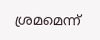ശ്രമമെന്ന്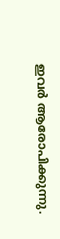ഇവർ ആരോപിക്കുന്നു.